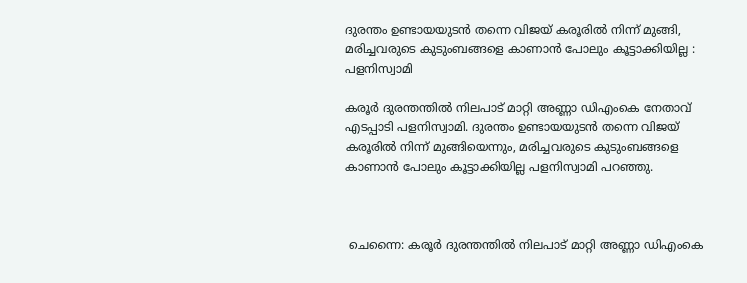ദുരന്തം ഉണ്ടായയുടൻ തന്നെ വിജയ് കരൂരിൽ നിന്ന് മുങ്ങി, മരിച്ചവരുടെ കുടുംബങ്ങളെ കാണാൻ പോലും കൂട്ടാക്കിയില്ല : പളനിസ്വാമി

കരൂർ ദുരന്തന്തിൽ നിലപാട് മാറ്റി അണ്ണാ ഡിഎംകെ നേതാവ് എടപ്പാടി പളനിസ്വാമി. ദുരന്തം ഉണ്ടായയുടൻ തന്നെ വിജയ് കരൂരിൽ നിന്ന് മുങ്ങിയെന്നും, മരിച്ചവരുടെ കുടുംബങ്ങളെ കാണാൻ പോലും കൂട്ടാക്കിയില്ല പളനിസ്വാമി പറഞ്ഞു.



 ചെന്നൈ: കരൂർ ദുരന്തന്തിൽ നിലപാട് മാറ്റി അണ്ണാ ഡിഎംകെ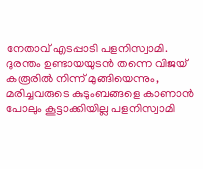നേതാവ് എടപ്പാടി പളനിസ്വാമി. ദുരന്തം ഉണ്ടായയുടൻ തന്നെ വിജയ് കരൂരിൽ നിന്ന് മുങ്ങിയെന്നും, മരിച്ചവരുടെ കുടുംബങ്ങളെ കാണാൻ പോലും കൂട്ടാക്കിയില്ല പളനിസ്വാമി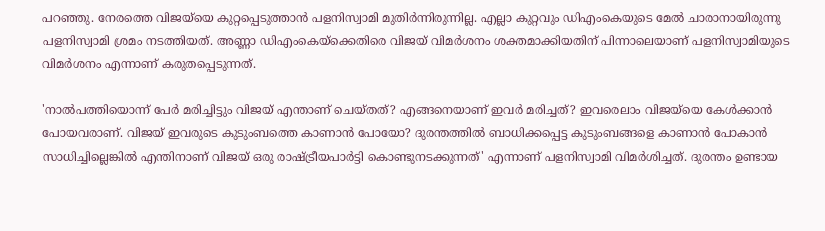പറഞ്ഞു. നേരത്തെ വിജയ്‌യെ കുറ്റപ്പെടുത്താൻ പളനിസ്വാമി മുതിർന്നിരുന്നില്ല. എല്ലാ കുറ്റവും ഡിഎംകെയുടെ മേൽ ചാരാനായിരുന്നു പളനിസ്വാമി ശ്രമം നടത്തിയത്. അണ്ണാ ഡിഎംകെയ്ക്കെതിരെ വിജയ് വിമർശനം ശക്തമാക്കിയതിന് പിന്നാലെയാണ് പളനിസ്വാമിയുടെ വിമർശനം എന്നാണ് കരുതപ്പെടുന്നത്.

'നാൽപത്തിയൊന്ന് പേർ മരിച്ചിട്ടും വിജയ് എന്താണ് ചെയ്തത്? എങ്ങനെയാണ് ഇവർ മരിച്ചത്? ഇവരെലാം വിജയ്‌യെ കേൾക്കാൻ പോയവരാണ്. വിജയ് ഇവരുടെ കുടുംബത്തെ കാണാൻ പോയോ? ദുരന്തത്തിൽ ബാധിക്കപ്പെട്ട കുടുംബങ്ങളെ കാണാൻ പോകാൻ സാധിച്ചില്ലെങ്കിൽ എന്തിനാണ് വിജയ് ഒരു രാഷ്ട്രീയപാർട്ടി കൊണ്ടുനടക്കുന്നത്' എന്നാണ് പളനിസ്വാമി വിമർശിച്ചത്. ദുരന്തം ഉണ്ടായ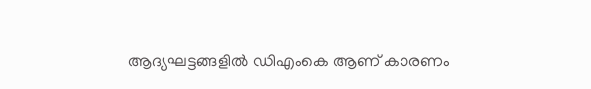ആദ്യഘട്ടങ്ങളിൽ ഡിഎംകെ ആണ് കാരണം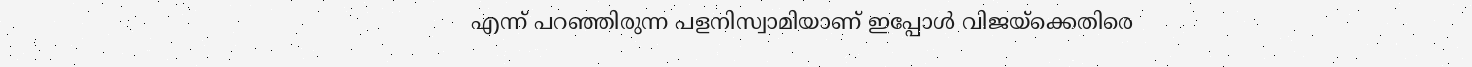എന്ന് പറഞ്ഞിരുന്ന പളനിസ്വാമിയാണ് ഇപ്പോൾ വിജയ്‌ക്കെതിരെ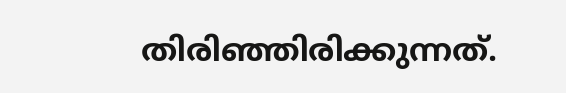തിരിഞ്ഞിരിക്കുന്നത്.